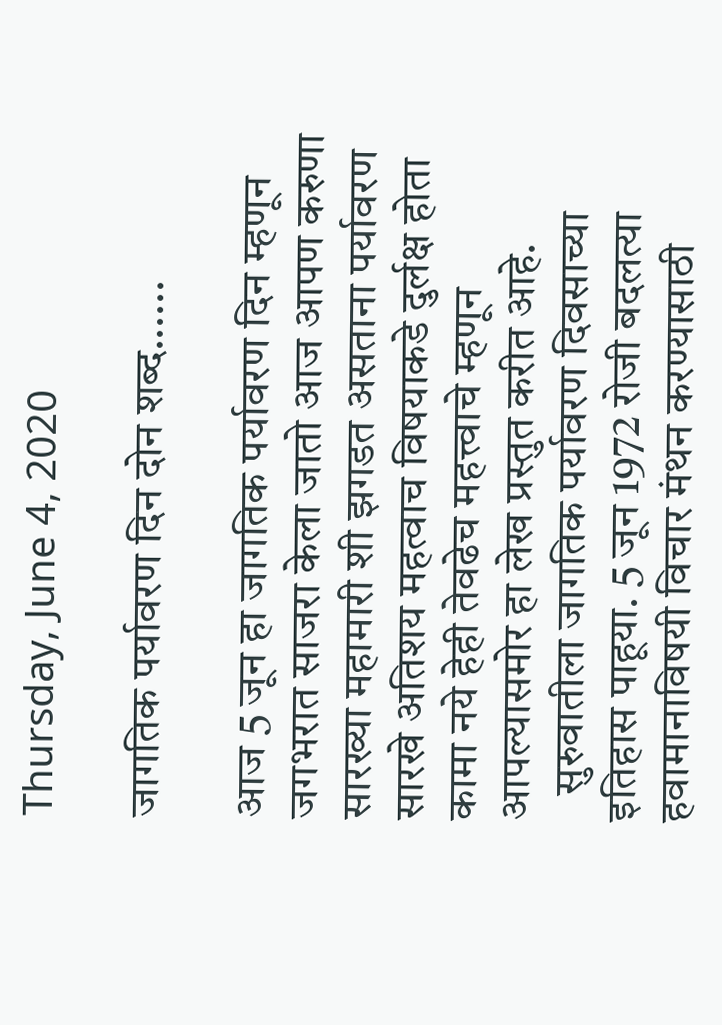Thursday, June 4, 2020

जागतिक पर्यावरण दिन दोन शब्द......

आज 5 जून हा जागतिक पर्यावरण दिन म्हणून जगभरात साजरा केला जातो आज आपण करुणा सारख्या महामारी शी झगडत असताना पर्यावरण सारखे अतिशय महत्वाच विषयाकडे दुर्लक्ष होता कामा नये हेही तेवढेच महत्त्वाचे म्हणून आपल्यासमोर हा लेख प्रस्तुत करीत आहे.
   सुरुवातीला जागतिक पर्यावरण दिवसाच्या इतिहास पाहूया. 5 जून 1972 रोजी बदलत्या हवामानाविषयी विचार मंथन करण्यासाठी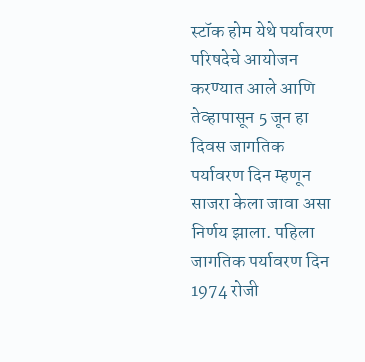स्टॉक होम येथे पर्यावरण परिषदेचे आयोजन करण्यात आले आणि तेव्हापासून 5 जून हा दिवस जागतिक पर्यावरण दिन म्हणून साजरा केला जावा असा निर्णय झाला. पहिला जागतिक पर्यावरण दिन 1974 रोजी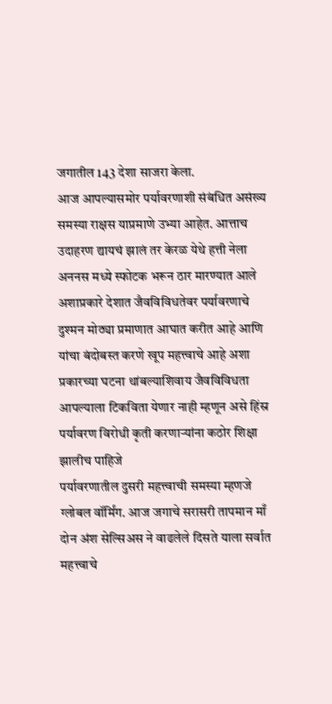जगातील 143 देशा साजरा केला.
आज आपल्यासमोर पर्यावरणाशी संबंधित असंख्य समस्या राक्षस याप्रमाणे उभ्या आहेत. आत्ताच उदाहरण द्यायचं झालं तर केरळ येथे हत्ती नेला अननस मध्ये स्फोटक भरून ठार मारण्यात आले अशाप्रकारे देशात जैवविविधतेवर पर्यावरणाचे दुश्मन मोठ्या प्रमाणात आघात करीत आहे आणि यांचा बंदोबस्त करणे खूप महत्त्वाचे आहे अशा प्रकारच्या घटना थांबल्याशिवाय जैवविविधता आपल्याला टिकविता येणार नाही म्हणून असे हिंस्र पर्यावरण विरोधी कृती करणाऱ्यांना कठोर शिक्षा झालीच पाहिजे
पर्यावरणातील दुसरी महत्त्वाची समस्या म्हणजे ग्लोबल वॉर्मिंग. आज जगाचे सरासरी तापमान माँ दोन अंश सेल्सिअस ने वाढलेले दिसते याला सर्वात महत्त्वाचे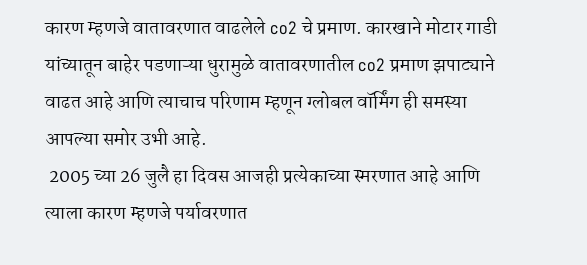कारण म्हणजे वातावरणात वाढलेले co2 चे प्रमाण. कारखाने मोटार गाडी यांच्यातून बाहेर पडणाऱ्या धुरामुळे वातावरणातील co2 प्रमाण झपाट्याने वाढत आहे आणि त्याचाच परिणाम म्हणून ग्लोबल वॉर्मिंग ही समस्या आपल्या समोर उभी आहे.
 2005 च्या 26 जुलै हा दिवस आजही प्रत्येकाच्या स्मरणात आहे आणि त्याला कारण म्हणजे पर्यावरणात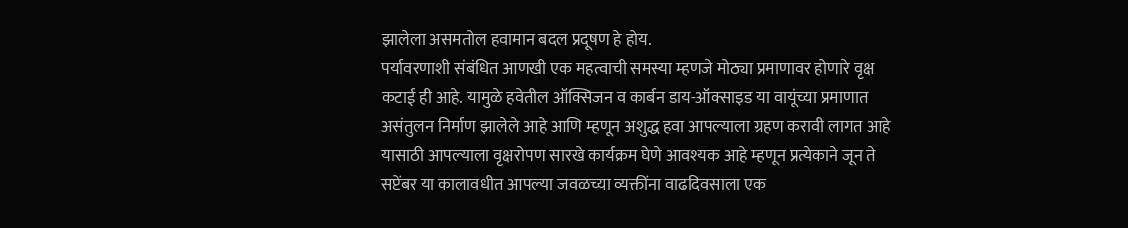झालेला असमतोल हवामान बदल प्रदूषण हे होय.
पर्यावरणाशी संबंधित आणखी एक महत्वाची समस्या म्हणजे मोठ्या प्रमाणावर होणारे वृक्ष कटाई ही आहे. यामुळे हवेतील ऑक्सिजन व कार्बन डाय-ऑक्साइड या वायूंच्या प्रमाणात असंतुलन निर्माण झालेले आहे आणि म्हणून अशुद्ध हवा आपल्याला ग्रहण करावी लागत आहे यासाठी आपल्याला वृक्षरोपण सारखे कार्यक्रम घेणे आवश्यक आहे म्हणून प्रत्येकाने जून ते सप्टेंबर या कालावधीत आपल्या जवळच्या व्यक्तींना वाढदिवसाला एक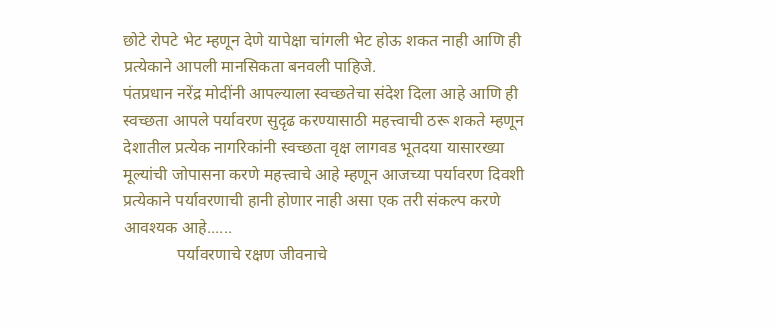छोटे रोपटे भेट म्हणून देणे यापेक्षा चांगली भेट होऊ शकत नाही आणि ही प्रत्येकाने आपली मानसिकता बनवली पाहिजे.
पंतप्रधान नरेंद्र मोदींनी आपल्याला स्वच्छतेचा संदेश दिला आहे आणि ही स्वच्छता आपले पर्यावरण सुदृढ करण्यासाठी महत्त्वाची ठरू शकते म्हणून देशातील प्रत्येक नागरिकांनी स्वच्छता वृक्ष लागवड भूतदया यासारख्या मूल्यांची जोपासना करणे महत्त्वाचे आहे म्हणून आजच्या पर्यावरण दिवशी प्रत्येकाने पर्यावरणाची हानी होणार नाही असा एक तरी संकल्प करणे आवश्यक आहे......
             पर्यावरणाचे रक्षण जीवनाचे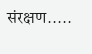संरक्षण.....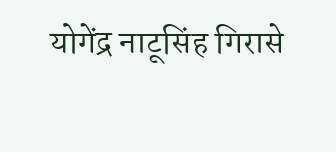योगेंद्र नाटूसिंह गिरासे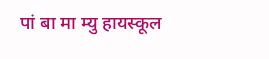पां बा मा म्यु हायस्कूल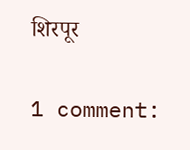शिरपूर

1 comment: